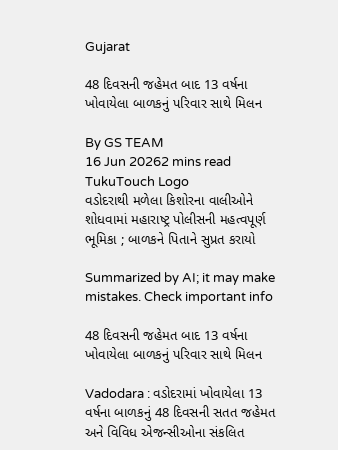Gujarat

48 દિવસની જહેમત બાદ 13 વર્ષના ખોવાયેલા બાળકનું પરિવાર સાથે મિલન

By GS TEAM
16 Jun 20262 mins read
TukuTouch Logo
વડોદરાથી મળેલા કિશોરના વાલીઓને શોધવામાં મહારાષ્ટ્ર પોલીસની મહત્વપૂર્ણ ભૂમિકા ; બાળકને પિતાને સુપ્રત કરાયો

Summarized by AI; it may make mistakes. Check important info

48 દિવસની જહેમત બાદ 13 વર્ષના ખોવાયેલા બાળકનું પરિવાર સાથે મિલન

Vadodara : વડોદરામાં ખોવાયેલા 13 વર્ષના બાળકનું 48 દિવસની સતત જહેમત અને વિવિધ એજન્સીઓના સંકલિત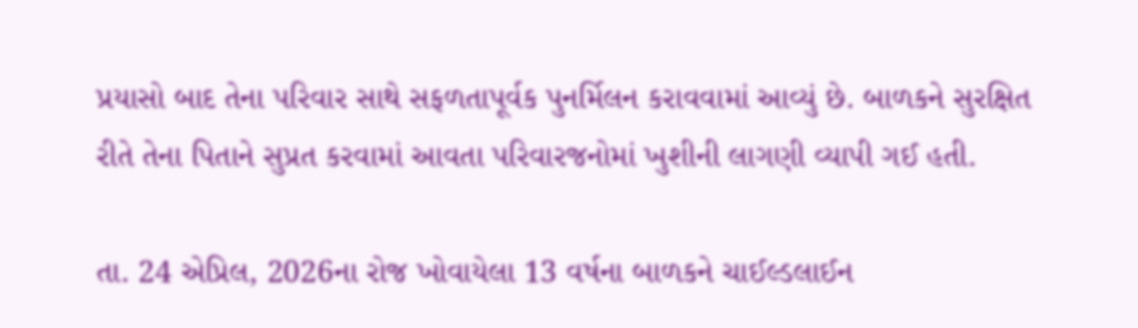પ્રયાસો બાદ તેના પરિવાર સાથે સફળતાપૂર્વક પુનર્મિલન કરાવવામાં આવ્યું છે. બાળકને સુરક્ષિત રીતે તેના પિતાને સુપ્રત કરવામાં આવતા પરિવારજનોમાં ખુશીની લાગણી વ્યાપી ગઈ હતી.

તા. 24 એપ્રિલ, 2026ના રોજ ખોવાયેલા 13 વર્ષના બાળકને ચાઈલ્ડલાઈન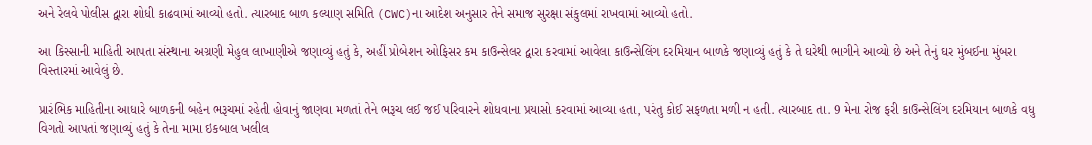અને રેલવે પોલીસ દ્વારા શોધી કાઢવામાં આવ્યો હતો. ત્યારબાદ બાળ કલ્યાણ સમિતિ (CWC)ના આદેશ અનુસાર તેને સમાજ સુરક્ષા સંકુલમાં રાખવામાં આવ્યો હતો.

આ કિસ્સાની માહિતી આપતા સંસ્થાના અગ્રણી મેહુલ લાખાણીએ જણાવ્યું હતું કે, અહીં પ્રોબેશન ઓફિસર કમ કાઉન્સેલર દ્વારા કરવામાં આવેલા કાઉન્સેલિંગ દરમિયાન બાળકે જણાવ્યું હતું કે તે ઘરેથી ભાગીને આવ્યો છે અને તેનું ઘર મુંબઈના મુંબરા વિસ્તારમાં આવેલું છે.

પ્રારંભિક માહિતીના આધારે બાળકની બહેન ભરૂચમાં રહેતી હોવાનું જાણવા મળતાં તેને ભરૂચ લઈ જઈ પરિવારને શોધવાના પ્રયાસો કરવામાં આવ્યા હતા, પરંતુ કોઈ સફળતા મળી ન હતી. ત્યારબાદ તા. 9 મેના રોજ ફરી કાઉન્સેલિંગ દરમિયાન બાળકે વધુ વિગતો આપતાં જણાવ્યું હતું કે તેના મામા ઇકબાલ ખલીલ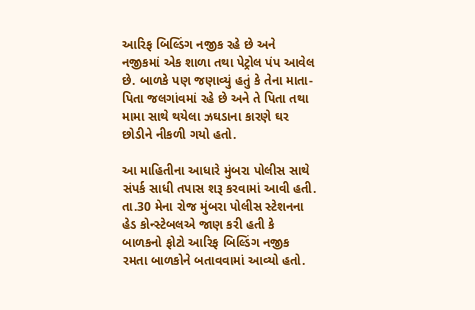આરિફ બિલ્ડિંગ નજીક રહે છે અને નજીકમાં એક શાળા તથા પેટ્રોલ પંપ આવેલ છે. બાળકે પણ જણાવ્યું હતું કે તેના માતા-પિતા જલગાંવમાં રહે છે અને તે પિતા તથા મામા સાથે થયેલા ઝઘડાના કારણે ઘર છોડીને નીકળી ગયો હતો.

આ માહિતીના આધારે મુંબરા પોલીસ સાથે સંપર્ક સાધી તપાસ શરૂ કરવામાં આવી હતી. તા.30 મેના રોજ મુંબરા પોલીસ સ્ટેશનના હેડ કોન્સ્ટેબલએ જાણ કરી હતી કે બાળકનો ફોટો આરિફ બિલ્ડિંગ નજીક રમતા બાળકોને બતાવવામાં આવ્યો હતો.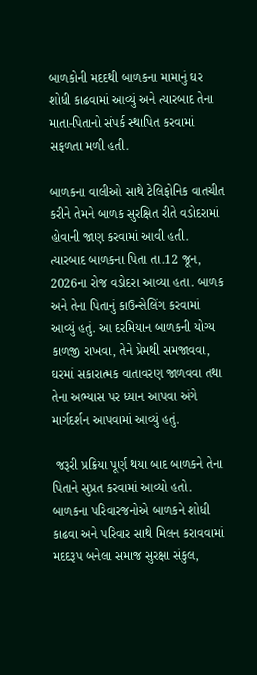બાળકોની મદદથી બાળકના મામાનું ઘર શોધી કાઢવામાં આવ્યું અને ત્યારબાદ તેના માતા-પિતાનો સંપર્ક સ્થાપિત કરવામાં સફળતા મળી હતી.

બાળકના વાલીઓ સાથે ટેલિફોનિક વાતચીત કરીને તેમને બાળક સુરક્ષિત રીતે વડોદરામાં હોવાની જાણ કરવામાં આવી હતી. ત્યારબાદ બાળકના પિતા તા.12 જૂન, 2026ના રોજ વડોદરા આવ્યા હતા. બાળક અને તેના પિતાનું કાઉન્સેલિંગ કરવામાં આવ્યું હતું. આ દરમિયાન બાળકની યોગ્ય કાળજી રાખવા, તેને પ્રેમથી સમજાવવા, ઘરમાં સકારાત્મક વાતાવરણ જાળવવા તથા તેના અભ્યાસ પર ધ્યાન આપવા અંગે માર્ગદર્શન આપવામાં આવ્યું હતું.

 જરૂરી પ્રક્રિયા પૂર્ણ થયા બાદ બાળકને તેના પિતાને સુપ્રત કરવામાં આવ્યો હતો. બાળકના પરિવારજનોએ બાળકને શોધી કાઢવા અને પરિવાર સાથે મિલન કરાવવામાં મદદરૂપ બનેલા સમાજ સુરક્ષા સંકુલ,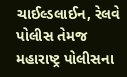ચાઈલ્ડલાઈન, રેલવે પોલીસ તેમજ મહારાષ્ટ્ર પોલીસના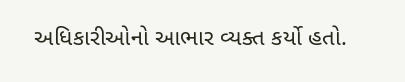અધિકારીઓનો આભાર વ્યક્ત કર્યો હતો.